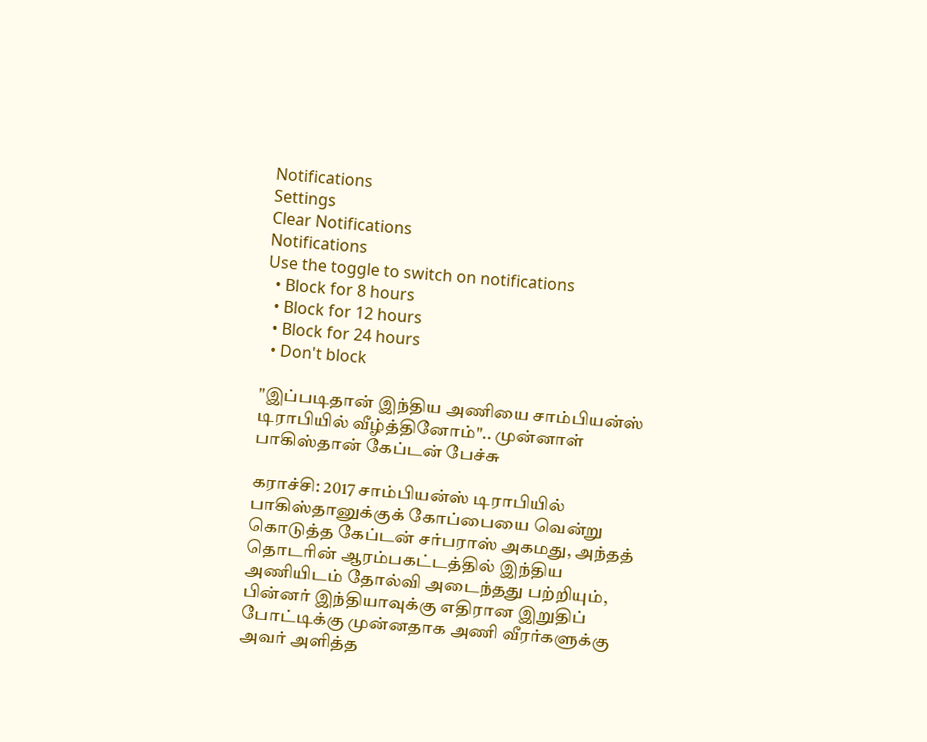Notifications
Settings
Clear Notifications
Notifications
Use the toggle to switch on notifications
  • Block for 8 hours
  • Block for 12 hours
  • Block for 24 hours
  • Don't block

"இப்படிதான் இந்திய அணியை சாம்பியன்ஸ் டிராபியில் வீழ்த்தினோம்".. முன்னாள் பாகிஸ்தான் கேப்டன் பேச்சு

கராச்சி: 2017 சாம்பியன்ஸ் டிராபியில் பாகிஸ்தானுக்குக் கோப்பையை வென்று கொடுத்த கேப்டன் சர்பராஸ் அகமது, அந்தத் தொடரின் ஆரம்பகட்டத்தில் இந்திய அணியிடம் தோல்வி அடைந்தது பற்றியும், பின்னர் இந்தியாவுக்கு எதிரான இறுதிப் போட்டிக்கு முன்னதாக அணி வீரர்களுக்கு அவர் அளித்த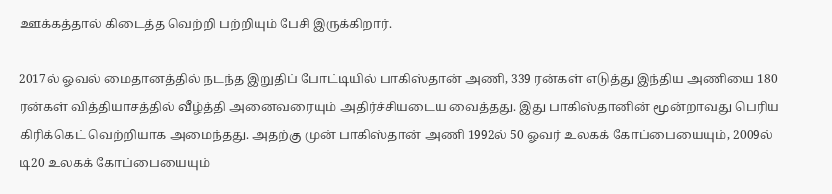ஊக்கத்தால் கிடைத்த வெற்றி பற்றியும் பேசி இருக்கிறார்.

2017ல் ஓவல் மைதானத்தில் நடந்த இறுதிப் போட்டியில் பாகிஸ்தான் அணி, 339 ரன்கள் எடுத்து இந்திய அணியை 180 ரன்கள் வித்தியாசத்தில் வீழ்த்தி அனைவரையும் அதிர்ச்சியடைய வைத்தது. இது பாகிஸ்தானின் மூன்றாவது பெரிய கிரிக்கெட் வெற்றியாக அமைந்தது. அதற்கு முன் பாகிஸ்தான் அணி 1992ல் 50 ஓவர் உலகக் கோப்பையையும், 2009ல் டி20 உலகக் கோப்பையையும்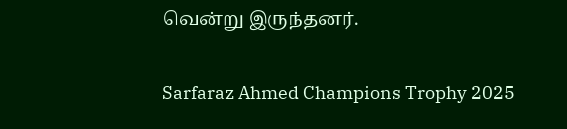வென்று இருந்தனர்.

Sarfaraz Ahmed Champions Trophy 2025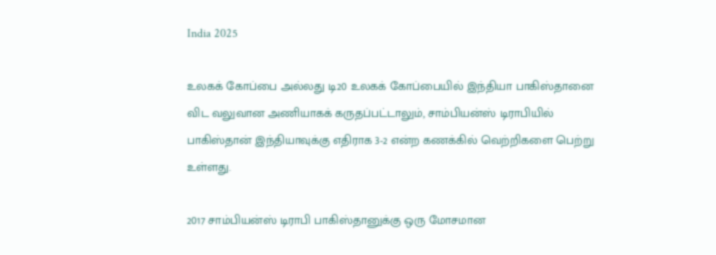India 2025

உலகக் கோப்பை அல்லது டி20 உலகக் கோப்பையில் இந்தியா பாகிஸ்தானை விட வலுவான அணியாகக் கருதப்பட்டாலும், சாம்பியன்ஸ் டிராபியில் பாகிஸ்தான் இந்தியாவுக்கு எதிராக 3-2 என்ற கணக்கில் வெற்றிகளை பெற்று உள்ளது.

2017 சாம்பியன்ஸ் டிராபி பாகிஸ்தானுக்கு ஒரு மோசமான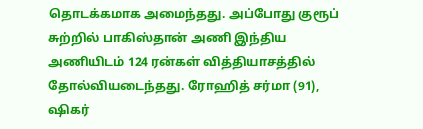தொடக்கமாக அமைந்தது. அப்போது குரூப் சுற்றில் பாகிஸ்தான் அணி இந்திய அணியிடம் 124 ரன்கள் வித்தியாசத்தில் தோல்வியடைந்தது. ரோஹித் சர்மா (91), ஷிகர்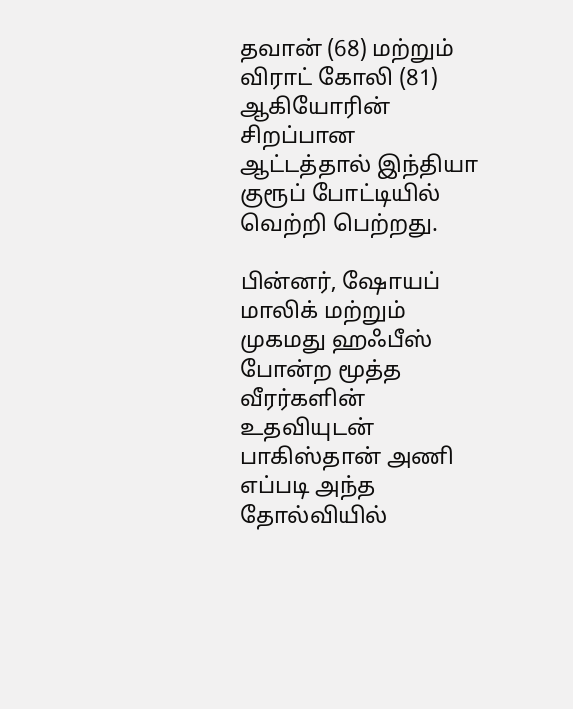தவான் (68) மற்றும் விராட் கோலி (81) ஆகியோரின் சிறப்பான ஆட்டத்தால் இந்தியா குரூப் போட்டியில் வெற்றி பெற்றது.

பின்னர், ஷோயப் மாலிக் மற்றும் முகமது ஹஃபீஸ் போன்ற மூத்த வீரர்களின் உதவியுடன் பாகிஸ்தான் அணி எப்படி அந்த தோல்வியில்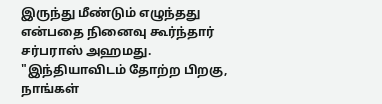இருந்து மீண்டும் எழுந்தது என்பதை நினைவு கூர்ந்தார் சர்பராஸ் அஹமது. "இந்தியாவிடம் தோற்ற பிறகு, நாங்கள்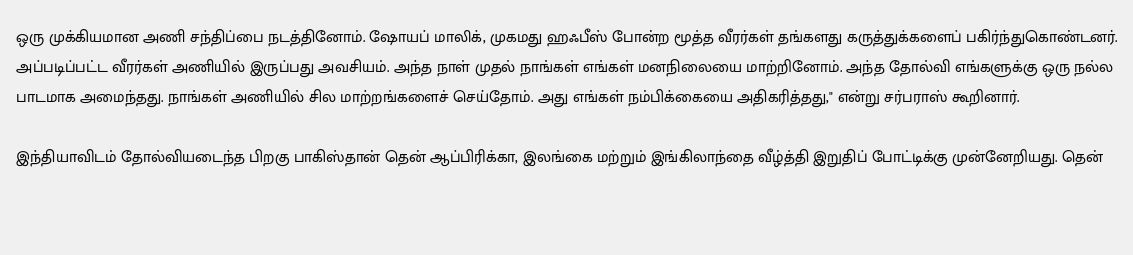ஒரு முக்கியமான அணி சந்திப்பை நடத்தினோம். ஷோயப் மாலிக், முகமது ஹஃபீஸ் போன்ற மூத்த வீரர்கள் தங்களது கருத்துக்களைப் பகிர்ந்துகொண்டனர். அப்படிப்பட்ட வீரர்கள் அணியில் இருப்பது அவசியம். அந்த நாள் முதல் நாங்கள் எங்கள் மனநிலையை மாற்றினோம். அந்த தோல்வி எங்களுக்கு ஒரு நல்ல பாடமாக அமைந்தது. நாங்கள் அணியில் சில மாற்றங்களைச் செய்தோம். அது எங்கள் நம்பிக்கையை அதிகரித்தது," என்று சர்பராஸ் கூறினார்.

இந்தியாவிடம் தோல்வியடைந்த பிறகு பாகிஸ்தான் தென் ஆப்பிரிக்கா, இலங்கை மற்றும் இங்கிலாந்தை வீழ்த்தி இறுதிப் போட்டிக்கு முன்னேறியது. தென்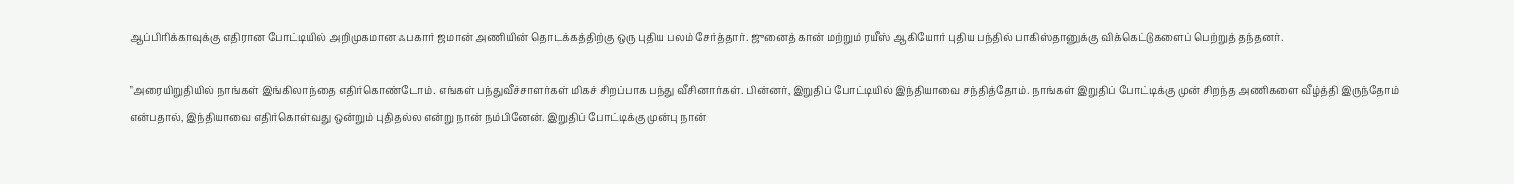ஆப்பிரிக்காவுக்கு எதிரான போட்டியில் அறிமுகமான ஃபகார் ஜமான் அணியின் தொடக்கத்திற்கு ஒரு புதிய பலம் சேர்த்தார். ஜுனைத் கான் மற்றும் ரயீஸ் ஆகியோர் புதிய பந்தில் பாகிஸ்தானுக்கு விக்கெட்டுகளைப் பெற்றுத் தந்தனர்.

"அரையிறுதியில் நாங்கள் இங்கிலாந்தை எதிர்கொண்டோம். எங்கள் பந்துவீச்சாளர்கள் மிகச் சிறப்பாக பந்து வீசினார்கள். பின்னர், இறுதிப் போட்டியில் இந்தியாவை சந்தித்தோம். நாங்கள் இறுதிப் போட்டிக்கு முன் சிறந்த அணிகளை வீழ்த்தி இருந்தோம் என்பதால், இந்தியாவை எதிர்கொள்வது ஒன்றும் புதிதல்ல என்று நான் நம்பினேன். இறுதிப் போட்டிக்கு முன்பு நான்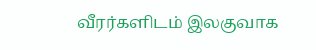வீரர்களிடம் இலகுவாக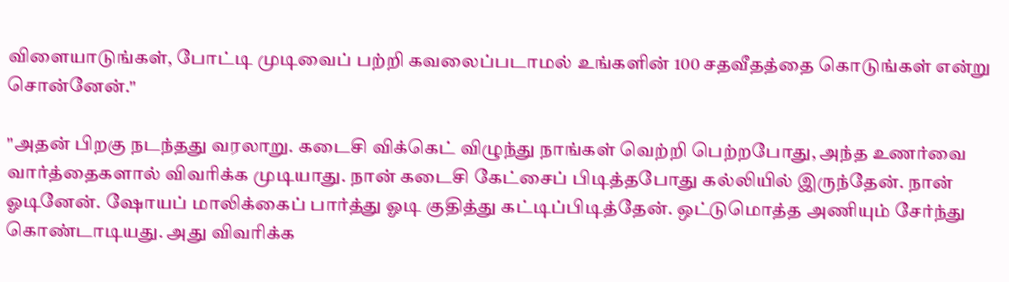விளையாடுங்கள், போட்டி முடிவைப் பற்றி கவலைப்படாமல் உங்களின் 100 சதவீதத்தை கொடுங்கள் என்று சொன்னேன்."

"அதன் பிறகு நடந்தது வரலாறு. கடைசி விக்கெட் விழுந்து நாங்கள் வெற்றி பெற்றபோது, அந்த உணர்வை வார்த்தைகளால் விவரிக்க முடியாது. நான் கடைசி கேட்சைப் பிடித்தபோது கல்லியில் இருந்தேன். நான் ஓடினேன். ஷோயப் மாலிக்கைப் பார்த்து ஓடி குதித்து கட்டிப்பிடித்தேன். ஒட்டுமொத்த அணியும் சேர்ந்து கொண்டாடியது. அது விவரிக்க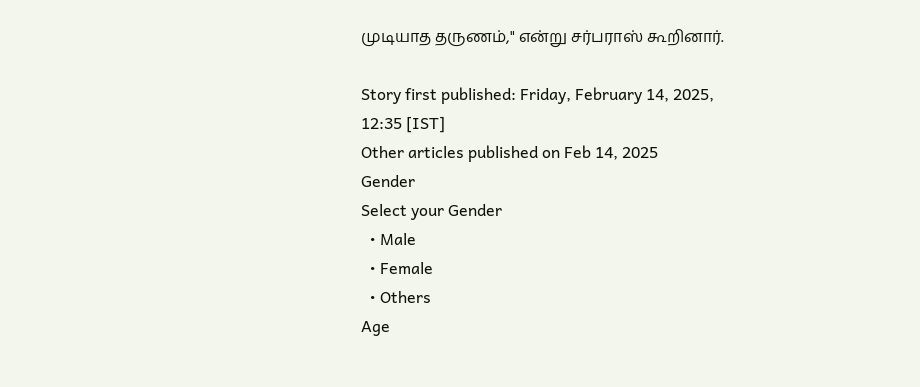முடியாத தருணம்," என்று சர்பராஸ் கூறினார்.

Story first published: Friday, February 14, 2025, 12:35 [IST]
Other articles published on Feb 14, 2025
Gender
Select your Gender
  • Male
  • Female
  • Others
Age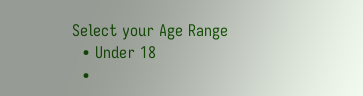Select your Age Range
  • Under 18
  •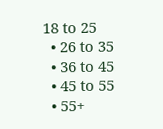18 to 25
  • 26 to 35
  • 36 to 45
  • 45 to 55
  • 55+